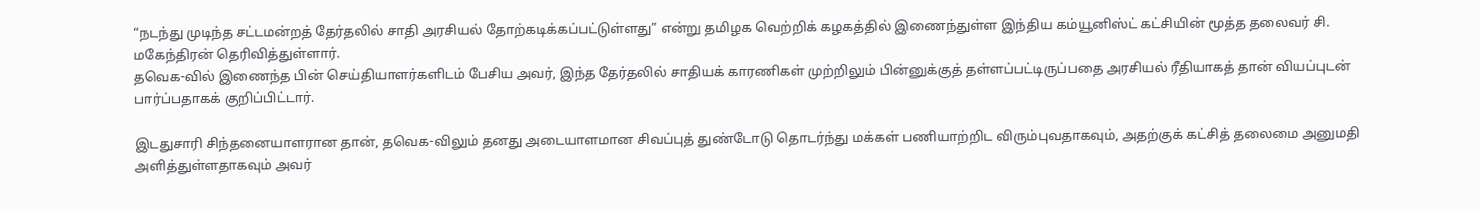“நடந்து முடிந்த சட்டமன்றத் தேர்தலில் சாதி அரசியல் தோற்கடிக்கப்பட்டுள்ளது” என்று தமிழக வெற்றிக் கழகத்தில் இணைந்துள்ள இந்திய கம்யூனிஸ்ட் கட்சியின் மூத்த தலைவர் சி. மகேந்திரன் தெரிவித்துள்ளார்.
தவெக-வில் இணைந்த பின் செய்தியாளர்களிடம் பேசிய அவர், இந்த தேர்தலில் சாதியக் காரணிகள் முற்றிலும் பின்னுக்குத் தள்ளப்பட்டிருப்பதை அரசியல் ரீதியாகத் தான் வியப்புடன் பார்ப்பதாகக் குறிப்பிட்டார்.

இடதுசாரி சிந்தனையாளரான தான், தவெக-விலும் தனது அடையாளமான சிவப்புத் துண்டோடு தொடர்ந்து மக்கள் பணியாற்றிட விரும்புவதாகவும், அதற்குக் கட்சித் தலைமை அனுமதி அளித்துள்ளதாகவும் அவர்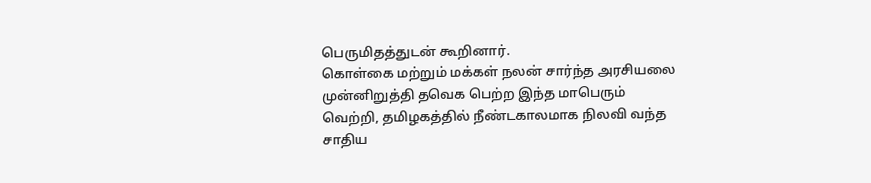பெருமிதத்துடன் கூறினார்.
கொள்கை மற்றும் மக்கள் நலன் சார்ந்த அரசியலை முன்னிறுத்தி தவெக பெற்ற இந்த மாபெரும் வெற்றி, தமிழகத்தில் நீண்டகாலமாக நிலவி வந்த சாதிய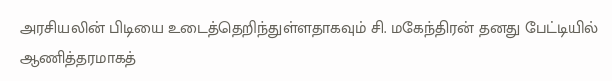அரசியலின் பிடியை உடைத்தெறிந்துள்ளதாகவும் சி. மகேந்திரன் தனது பேட்டியில் ஆணித்தரமாகத்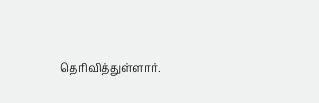தெரிவித்துள்ளார்.